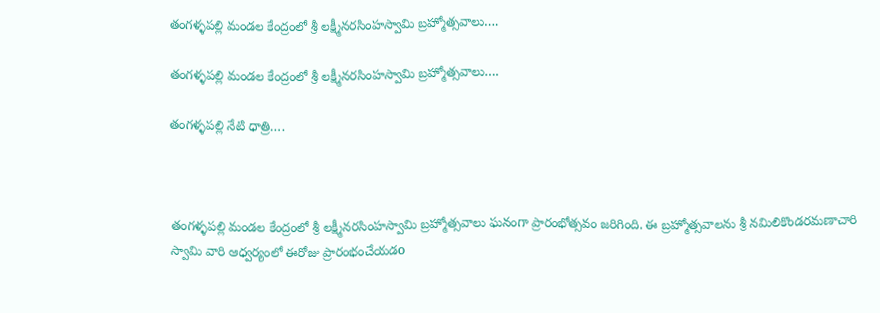తంగళ్ళపల్లి మండల కేంద్రంలో శ్రీ లక్ష్మీనరసింహస్వామి బ్రహ్మోత్సవాలు….

తంగళ్ళపల్లి మండల కేంద్రంలో శ్రీ లక్ష్మీనరసింహస్వామి బ్రహ్మోత్సవాలు….

తంగళ్ళపల్లి నేటి ధాత్రి….



తంగళ్ళపల్లి మండల కేంద్రంలో శ్రీ లక్ష్మీనరసింహస్వామి బ్రహ్మోత్సవాలు ఘనంగా ప్రారంభోత్సవం జరిగింది. ఈ బ్రహ్మోత్సవాలను శ్రీ నమిలికొండరమణాచారి స్వామి వారి ఆధ్వర్యంలో ఈరోజు ప్రారంభంచేయడo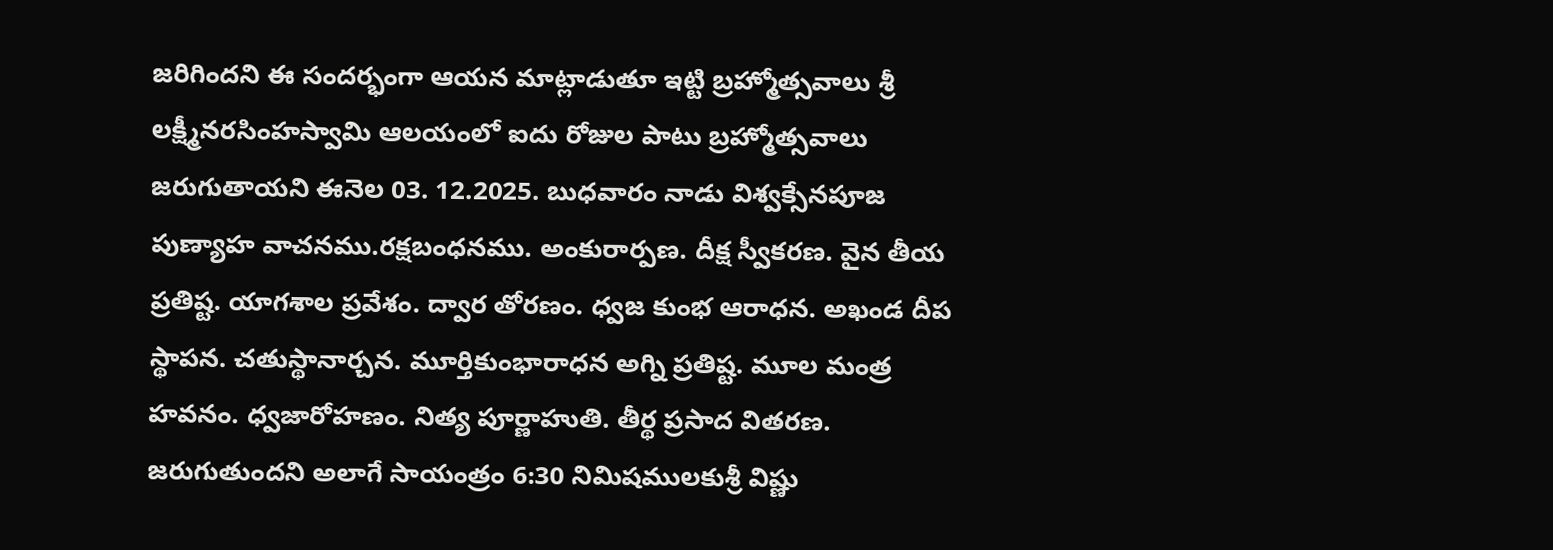జరిగిందని ఈ సందర్భంగా ఆయన మాట్లాడుతూ ఇట్టి బ్రహ్మోత్సవాలు శ్రీ లక్ష్మీనరసింహస్వామి ఆలయంలో ఐదు రోజుల పాటు బ్రహ్మోత్సవాలు జరుగుతాయని ఈనెల 03. 12.2025. బుధవారం నాడు విశ్వక్సేనపూజ పుణ్యాహ వాచనము.రక్షబంధనము. అంకురార్పణ. దీక్ష స్వీకరణ. వైన తీయ ప్రతిష్ట. యాగశాల ప్రవేశం. ద్వార తోరణం. ధ్వజ కుంభ ఆరాధన. అఖండ దీప స్థాపన. చతుస్థానార్చన. మూర్తికుంభారాధన అగ్ని ప్రతిష్ట. మూల మంత్ర హవనం. ధ్వజారోహణం. నిత్య పూర్ణాహుతి. తీర్థ ప్రసాద వితరణ. జరుగుతుందని అలాగే సాయంత్రం 6:30 నిమిషములకుశ్రీ విష్ణు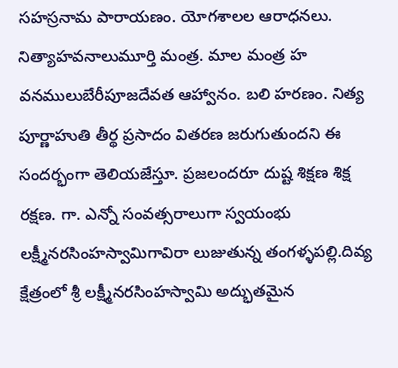సహస్రనామ పారాయణం. యోగశాలల ఆరాధనలు. నిత్యాహవనాలుమూర్తి మంత్ర. మాల మంత్ర హ వనములుబేరీపూజదేవత ఆహ్వానం. బలి హరణం. నిత్య పూర్ణాహుతి తీర్థ ప్రసాదం వితరణ జరుగుతుందని ఈ సందర్భంగా తెలియజేస్తూ. ప్రజలందరూ దుష్ట శిక్షణ శిక్ష రక్షణ. గా. ఎన్నో సంవత్సరాలుగా స్వయంభు లక్ష్మీనరసింహస్వామిగావిరా లుజుతున్న తంగళ్ళపల్లి.దివ్య క్షేత్రంలో శ్రీ లక్ష్మీనరసింహస్వామి అద్భుతమైన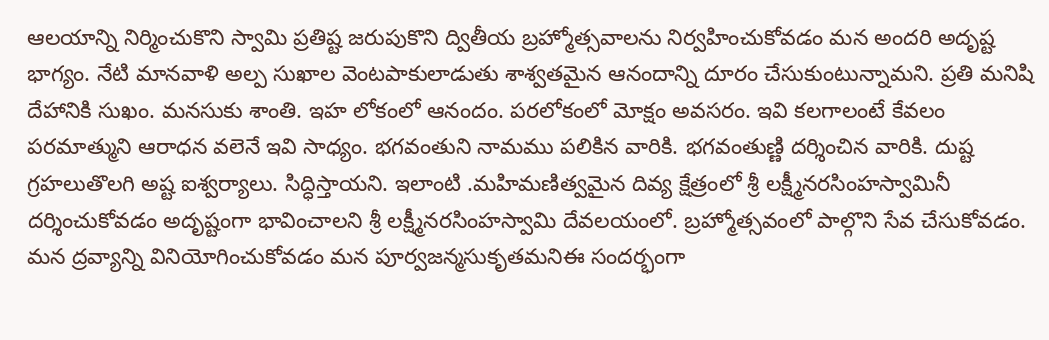ఆలయాన్ని నిర్మించుకొని స్వామి ప్రతిష్ట జరుపుకొని ద్వితీయ బ్రహ్మోత్సవాలను నిర్వహించుకోవడం మన అందరి అదృష్ట భాగ్యం. నేటి మానవాళి అల్ప సుఖాల వెంటపాకులాడుతు శాశ్వతమైన ఆనందాన్ని దూరం చేసుకుంటున్నామని. ప్రతి మనిషి దేహానికి సుఖం. మనసుకు శాంతి. ఇహ లోకంలో ఆనందం. పరలోకంలో మోక్షం అవసరం. ఇవి కలగాలంటే కేవలం పరమాత్ముని ఆరాధన వలెనే ఇవి సాధ్యం. భగవంతుని నామము పలికిన వారికి. భగవంతుణ్ణి దర్శించిన వారికి. దుష్ట గ్రహలుతొలగి అష్ట ఐశ్వర్యాలు. సిద్ధిస్తాయని. ఇలాంటి .మహిమణిత్వమైన దివ్య క్షేత్రంలో శ్రీ లక్ష్మీనరసింహస్వామినీ దర్శించుకోవడం అదృష్టంగా భావించాలని శ్రీ లక్ష్మీనరసింహస్వామి దేవలయంలో. బ్రహ్మోత్సవంలో పాల్గొని సేవ చేసుకోవడం. మన ద్రవ్యాన్ని వినియోగించుకోవడం మన పూర్వజన్మసుకృతమనిఈ సందర్భంగా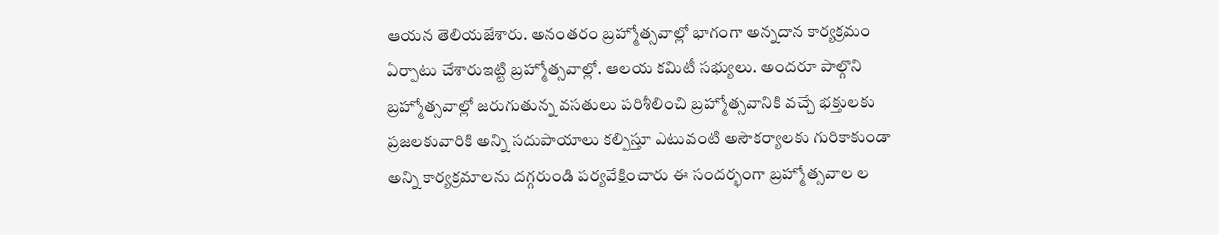ఆయన తెలియజేశారు. అనంతరం బ్రహ్మోత్సవాల్లో భాగంగా అన్నదాన కార్యక్రమం ఏర్పాటు చేశారుఇట్టి బ్రహ్మోత్సవాల్లో. ఆలయ కమిటీ సభ్యులు. అందరూ పాల్గొని బ్రహ్మోత్సవాల్లో జరుగుతున్న వసతులు పరిశీలించి బ్రహ్మోత్సవానికి వచ్చే భక్తులకు ప్రజలకువారికి అన్ని సదుపాయాలు కల్పిస్తూ ఎటువంటి అసౌకర్యాలకు గురికాకుండా అన్ని కార్యక్రమాలను దగ్గరుండి పర్యవేక్షించారు ఈ సందర్భంగా బ్రహ్మోత్సవాల ల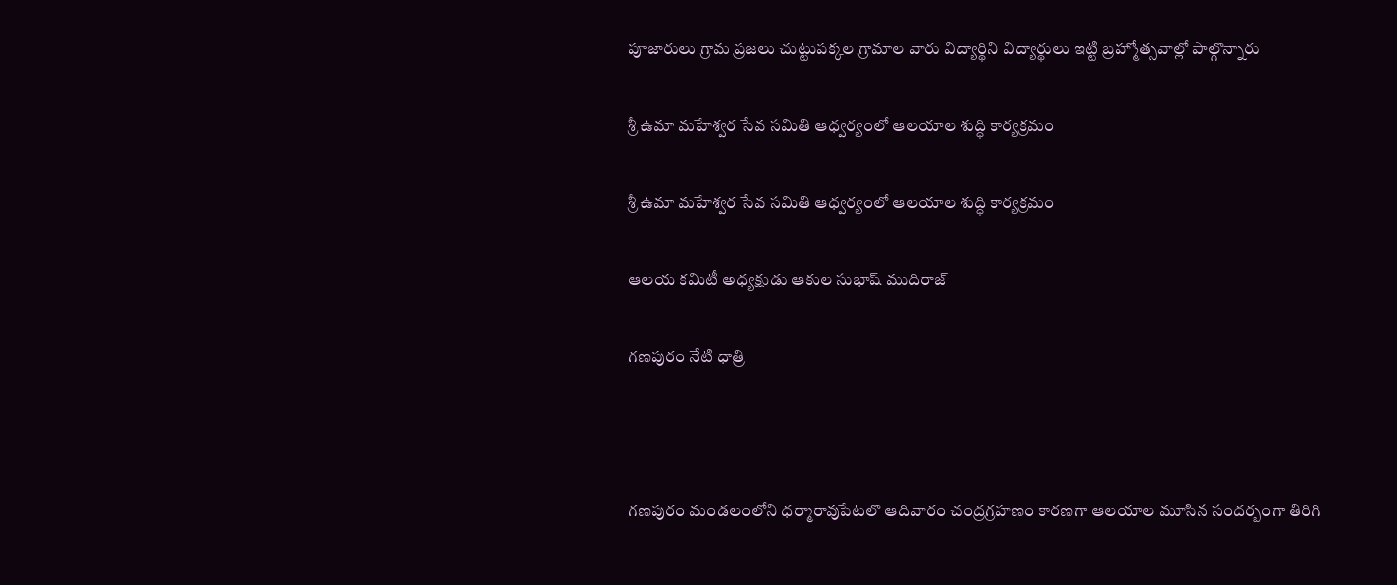పూజారులు గ్రామ ప్రజలు చుట్టుపక్కల గ్రామాల వారు విద్యార్థిని విద్యార్థులు ఇట్టి బ్రహ్మోత్సవాల్లో పాల్గొన్నారు

శ్రీ ఉమా మహేశ్వర సేవ సమితి ఆధ్వర్యంలో ఆలయాల శుద్ధి కార్యక్రమం

శ్రీ ఉమా మహేశ్వర సేవ సమితి ఆధ్వర్యంలో ఆలయాల శుద్ధి కార్యక్రమం

ఆలయ కమిటీ అధ్యక్షుడు ఆకుల సుభాష్ ముదిరాజ్

గణపురం నేటి ధాత్రి



గణపురం మండలంలోని ధర్మారావుపేటలొ ఆదివారం చంద్రగ్రహణం కారణగా ఆలయాల మూసిన సందర్బంగా తిరిగి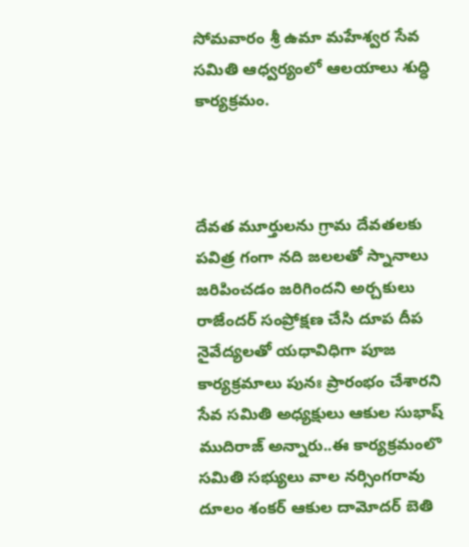సోమవారం శ్రీ ఉమా మహేశ్వర సేవ సమితి ఆధ్వర్యంలో ఆలయాలు శుద్ధి కార్యక్రమం.



దేవత మూర్తులను గ్రామ దేవతలకు పవిత్ర గంగా నది జలలతో స్నానాలు జరిపించడం జరిగిందని అర్చకులు రాజేందర్ సంప్రోక్షణ చేసి దూప దీప నైవేద్యలతో యధావిధిగా పూజ కార్యక్రమాలు పునః ప్రారంభం చేశారని సేవ సమితి అధ్యక్షులు ఆకుల సుభాష్ ముదిరాజ్ అన్నారు..ఈ కార్యక్రమంలొ సమితి సభ్యులు వాల నర్సింగరావు దూలం శంకర్ ఆకుల దామోదర్ బెతి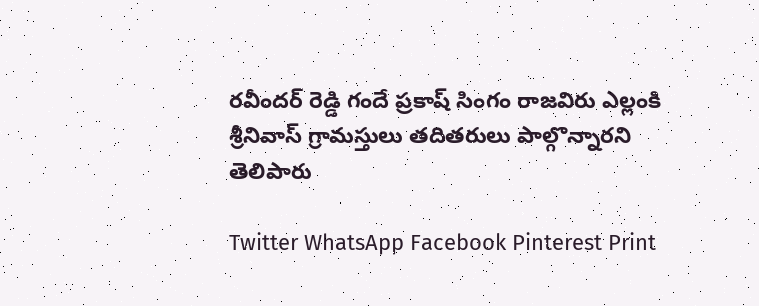రవీందర్ రెడ్డి గందే ప్రకాష్ సింగం రాజవిరు ఎల్లంకి శ్రీనివాస్ గ్రామస్తులు తదితరులు పాల్గొన్నారని తెలిపారు

Twitter WhatsApp Facebook Pinterest Print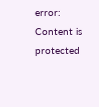error: Content is protected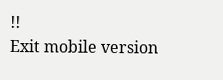!!
Exit mobile version